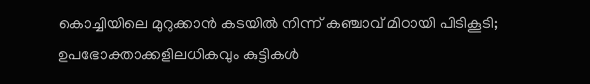കൊച്ചിയിലെ മുറുക്കാന്‍ കടയില്‍ നിന്ന് കഞ്ചാവ് മിഠായി പിടികൂടി; ഉപഭോക്താക്കളിലധികവും കുട്ടികള്‍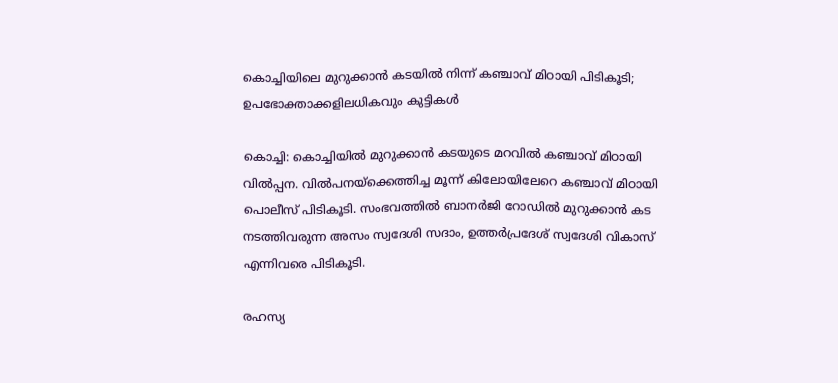കൊച്ചിയിലെ മുറുക്കാന്‍ കടയില്‍ നിന്ന് കഞ്ചാവ് മിഠായി പിടികൂടി; ഉപഭോക്താക്കളിലധികവും കുട്ടികള്‍

കൊച്ചി: കൊച്ചിയില്‍ മുറുക്കാന്‍ കടയുടെ മറവില്‍ കഞ്ചാവ് മിഠായി വില്‍പ്പന. വില്‍പനയ്ക്കെത്തിച്ച മൂന്ന് കിലോയിലേറെ കഞ്ചാവ് മിഠായി പൊലീസ് പിടികൂടി. സംഭവത്തിൽ ബാനർജി റോഡിൽ മുറുക്കാൻ കട നടത്തിവരുന്ന അസം സ്വദേശി സദാം, ഉത്തര്‍പ്രദേശ് സ്വദേശി വികാസ് എന്നിവരെ പിടികൂടി.

രഹസ്യ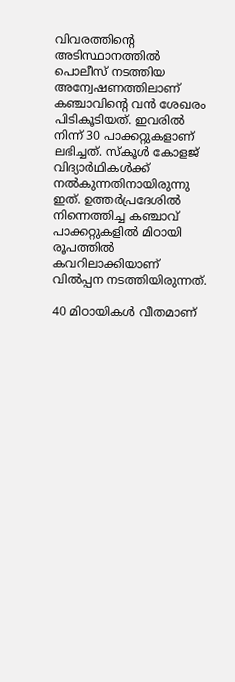വിവരത്തിന്റെ അടിസ്ഥാനത്തില്‍ പൊലീസ് നടത്തിയ അന്വേഷണത്തിലാണ് കഞ്ചാവിന്റെ വന്‍ ശേഖരം പിടികൂടിയത്. ഇവരില്‍ നിന്ന് 30 പാക്കറ്റുകളാണ് ലഭിച്ചത്. സ്കൂള്‍ കോളജ് വിദ്യാര്‍ഥികള്‍ക്ക് നൽകുന്നതിനായിരുന്നു ഇത്. ഉത്തര്‍പ്രദേശില്‍ നിന്നെത്തിച്ച കഞ്ചാവ് പാക്കറ്റുകളില്‍ മിഠായി രൂപത്തില്‍ കവറിലാക്കിയാണ് വില്‍പ്പന നടത്തിയിരുന്നത്.

40 മിഠായികള്‍ വീതമാണ്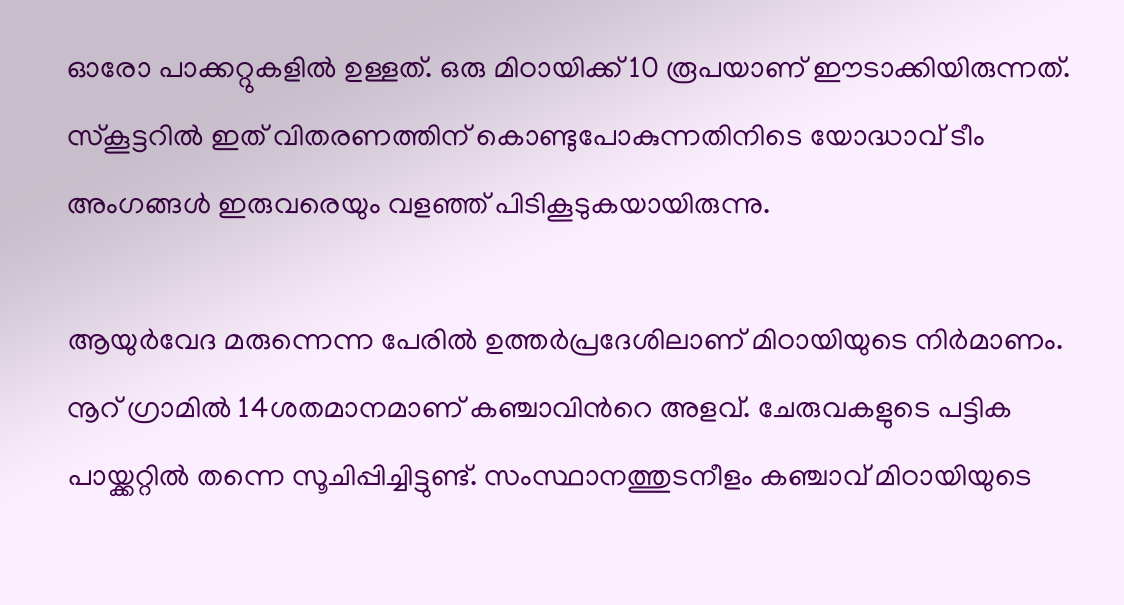ഓരോ പാക്കറ്റുകളിൽ ഉള്ളത്. ഒരു മിഠായിക്ക്‌ 10 രൂപയാണ് ഈടാക്കിയിരുന്നത്. സ്കൂട്ടറില്‍ ഇത് വിതരണത്തിന് കൊണ്ടുപോകുന്നതിനിടെ യോദ്ധാവ് ടീം അംഗങ്ങള്‍ ഇരുവരെയും വളഞ്ഞ് പിടികൂടുകയായിരുന്നു.

ആയുര്‍വേദ മരുന്നെന്ന പേരില്‍ ഉത്തര്‍പ്രദേശിലാണ് മിഠായിയുടെ നിര്‍മാണം. നൂറ് ഗ്രാമില്‍ 14ശതമാനമാണ് കഞ്ചാവിന്‍റെ അളവ്. ചേരുവകളുടെ പട്ടിക പായ്ക്കറ്റില്‍ തന്നെ സൂചിപ്പിച്ചിട്ടുണ്ട്. സംസ്ഥാനത്തുടനീളം കഞ്ചാവ് മിഠായിയുടെ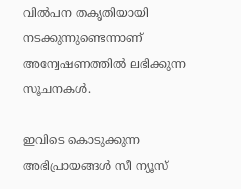വില്‍പന തകൃതിയായി നടക്കുന്നുണ്ടെന്നാണ് അന്വേഷണത്തില്‍ ലഭിക്കുന്ന സൂചനകള്‍.

ഇവിടെ കൊടുക്കുന്ന അഭിപ്രായങ്ങള്‍ സീ ന്യൂസ്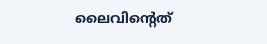ലൈവിന്റെത്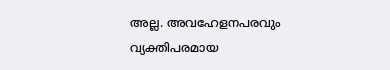അല്ല. അവഹേളനപരവും വ്യക്തിപരമായ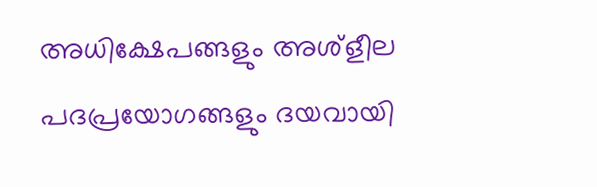അധിക്ഷേപങ്ങളും അശ്‌ളീല പദപ്രയോഗങ്ങളും ദയവായി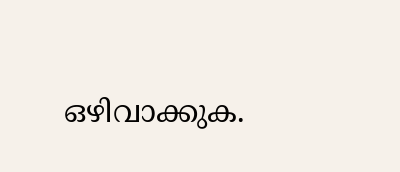ഒഴിവാക്കുക.